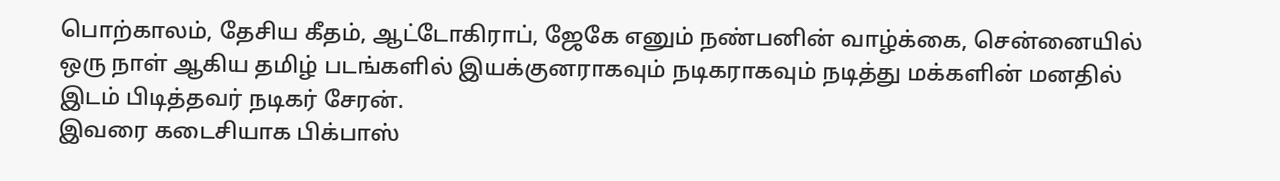பொற்காலம், தேசிய கீதம், ஆட்டோகிராப், ஜேகே எனும் நண்பனின் வாழ்க்கை, சென்னையில் ஒரு நாள் ஆகிய தமிழ் படங்களில் இயக்குனராகவும் நடிகராகவும் நடித்து மக்களின் மனதில் இடம் பிடித்தவர் நடிகர் சேரன்.
இவரை கடைசியாக பிக்பாஸ்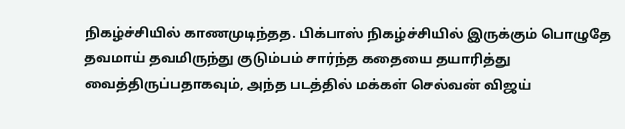நிகழ்ச்சியில் காணமுடிந்தத. பிக்பாஸ் நிகழ்ச்சியில் இருக்கும் பொழுதே தவமாய் தவமிருந்து குடும்பம் சார்ந்த கதையை தயாரித்து வைத்திருப்பதாகவும், அந்த படத்தில் மக்கள் செல்வன் விஜய்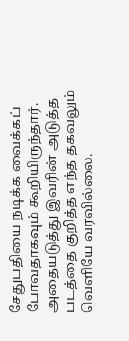சேதுபதியை நடிக்க வைக்கப் போவதாகவும் கூறியிருந்தார். அதையடுத்து இவரின் அடுத்த படத்தை குறித்த எந்த தகவலும் வெளியே வரவில்லை.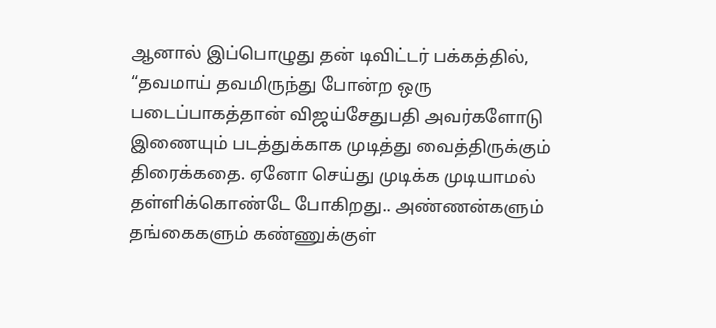ஆனால் இப்பொழுது தன் டிவிட்டர் பக்கத்தில், “தவமாய் தவமிருந்து போன்ற ஒரு படைப்பாகத்தான் விஜய்சேதுபதி அவர்களோடு இணையும் படத்துக்காக முடித்து வைத்திருக்கும் திரைக்கதை. ஏனோ செய்து முடிக்க முடியாமல் தள்ளிக்கொண்டே போகிறது.. அண்ணன்களும் தங்கைகளும் கண்ணுக்குள்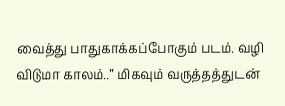வைத்து பாதுகாக்கப்போகும் படம். வழி விடுமா காலம்..” மிகவும் வருத்தத்துடன்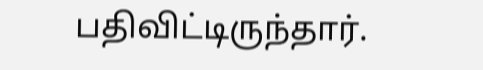பதிவிட்டிருந்தார்.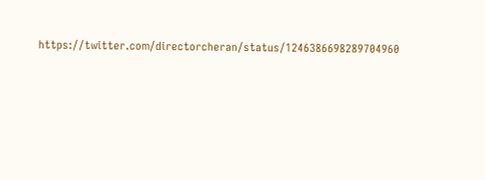https://twitter.com/directorcheran/status/1246386698289704960